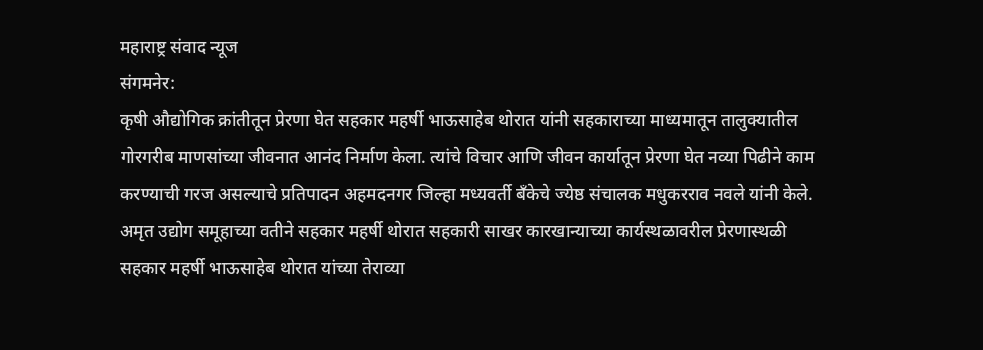महाराष्ट्र संवाद न्यूज
संगमनेर:
कृषी औद्योगिक क्रांतीतून प्रेरणा घेत सहकार महर्षी भाऊसाहेब थोरात यांनी सहकाराच्या माध्यमातून तालुक्यातील गोरगरीब माणसांच्या जीवनात आनंद निर्माण केला. त्यांचे विचार आणि जीवन कार्यातून प्रेरणा घेत नव्या पिढीने काम करण्याची गरज असल्याचे प्रतिपादन अहमदनगर जिल्हा मध्यवर्ती बँकेचे ज्येष्ठ संचालक मधुकरराव नवले यांनी केले.
अमृत उद्योग समूहाच्या वतीने सहकार महर्षी थोरात सहकारी साखर कारखान्याच्या कार्यस्थळावरील प्रेरणास्थळी सहकार महर्षी भाऊसाहेब थोरात यांच्या तेराव्या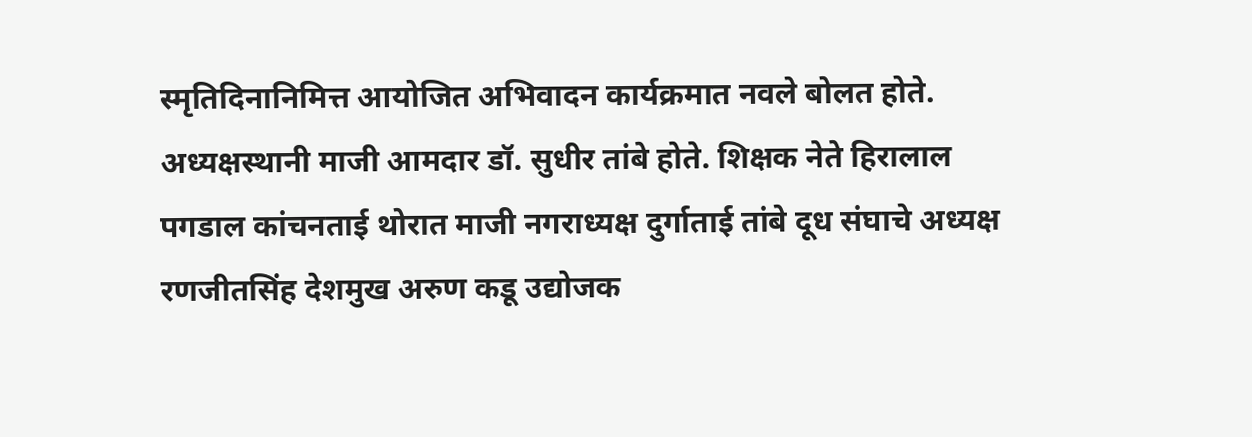स्मृतिदिनानिमित्त आयोजित अभिवादन कार्यक्रमात नवले बोलत होते. अध्यक्षस्थानी माजी आमदार डॉ. सुधीर तांबे होते. शिक्षक नेते हिरालाल पगडाल कांचनताई थोरात माजी नगराध्यक्ष दुर्गाताई तांबे दूध संघाचे अध्यक्ष रणजीतसिंह देशमुख अरुण कडू उद्योजक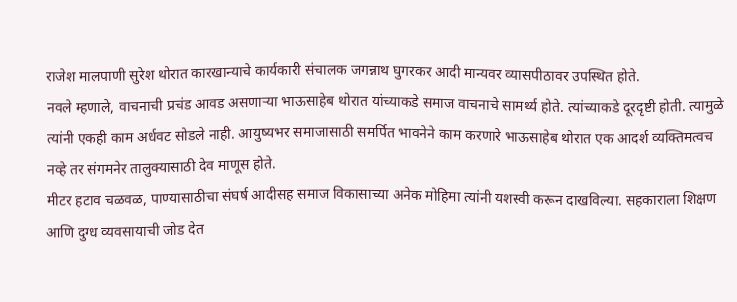राजेश मालपाणी सुरेश थोरात कारखान्याचे कार्यकारी संचालक जगन्नाथ घुगरकर आदी मान्यवर व्यासपीठावर उपस्थित होते.
नवले म्हणाले, वाचनाची प्रचंड आवड असणाऱ्या भाऊसाहेब थोरात यांच्याकडे समाज वाचनाचे सामर्थ्य होते. त्यांच्याकडे दूरदृष्टी होती. त्यामुळे त्यांनी एकही काम अर्धवट सोडले नाही. आयुष्यभर समाजासाठी समर्पित भावनेने काम करणारे भाऊसाहेब थोरात एक आदर्श व्यक्तिमत्वच नव्हे तर संगमनेर तालुक्यासाठी देव माणूस होते.
मीटर हटाव चळवळ, पाण्यासाठीचा संघर्ष आदीसह समाज विकासाच्या अनेक मोहिमा त्यांनी यशस्वी करून दाखविल्या. सहकाराला शिक्षण आणि दुग्ध व्यवसायाची जोड देत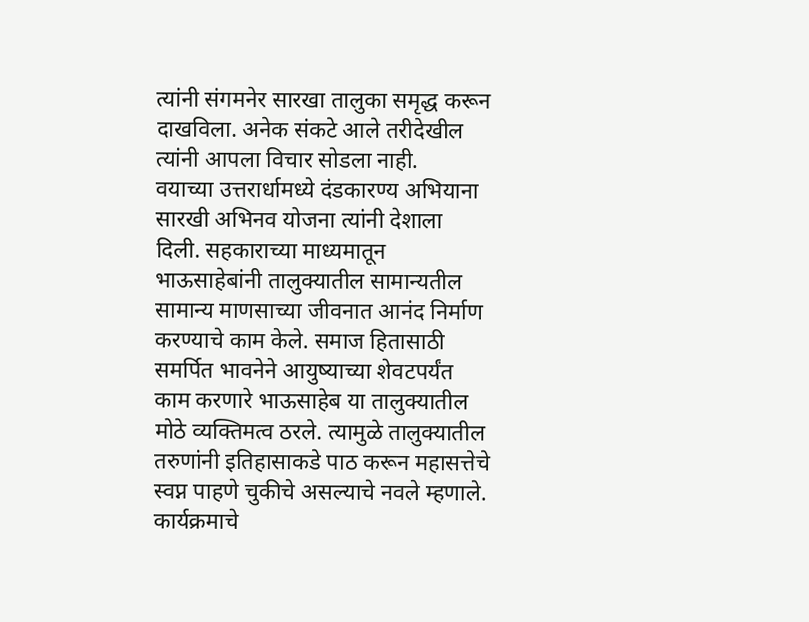त्यांनी संगमनेर सारखा तालुका समृद्ध करून दाखविला. अनेक संकटे आले तरीदेखील त्यांनी आपला विचार सोडला नाही.
वयाच्या उत्तरार्धामध्ये दंडकारण्य अभियाना सारखी अभिनव योजना त्यांनी देशाला दिली. सहकाराच्या माध्यमातून भाऊसाहेबांनी तालुक्यातील सामान्यतील सामान्य माणसाच्या जीवनात आनंद निर्माण करण्याचे काम केले. समाज हितासाठी समर्पित भावनेने आयुष्याच्या शेवटपर्यंत काम करणारे भाऊसाहेब या तालुक्यातील मोठे व्यक्तिमत्व ठरले. त्यामुळे तालुक्यातील तरुणांनी इतिहासाकडे पाठ करून महासत्तेचे स्वप्न पाहणे चुकीचे असल्याचे नवले म्हणाले.
कार्यक्रमाचे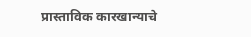प्रास्ताविक कारखान्याचे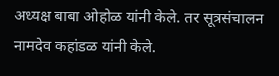अध्यक्ष बाबा ओहोळ यांनी केले. तर सूत्रसंचालन नामदेव कहांडळ यांनी केले.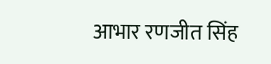आभार रणजीत सिंह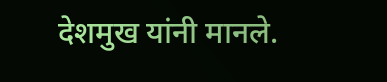देशमुख यांनी मानले.